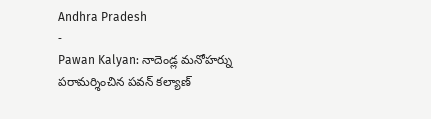Andhra Pradesh
-
Pawan Kalyan: నాదెండ్ల మనోహర్ను పరామర్శించిన పవన్ కల్యాణ్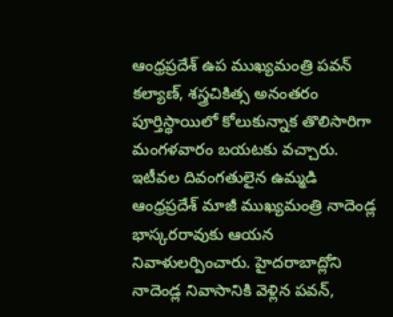ఆంధ్రప్రదేశ్ ఉప ముఖ్యమంత్రి పవన్ కల్యాణ్, శస్త్రచికిత్స అనంతరం పూర్తిస్థాయిలో కోలుకున్నాక తొలిసారిగా మంగళవారం బయటకు వచ్చారు. ఇటీవల దివంగతులైన ఉమ్మడి ఆంధ్రప్రదేశ్ మాజీ ముఖ్యమంత్రి నాదెండ్ల భాస్కరరావుకు ఆయన నివాళులర్పించారు. హైదరాబాద్లోని నాదెండ్ల నివాసానికి వెళ్లిన పవన్,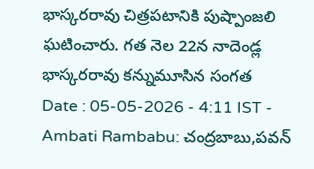భాస్కరరావు చిత్రపటానికి పుష్పాంజలి ఘటించారు. గత నెల 22న నాదెండ్ల భాస్కరరావు కన్నుమూసిన సంగత
Date : 05-05-2026 - 4:11 IST -
Ambati Rambabu: చంద్రబాబు,పవన్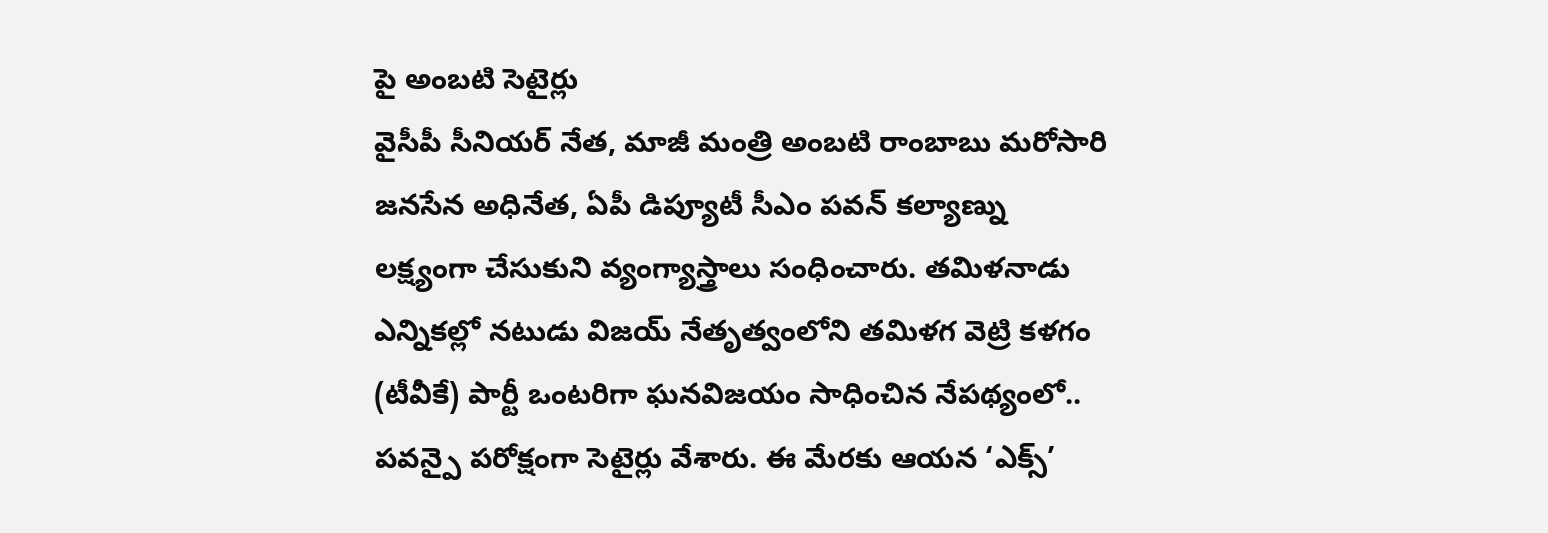పై అంబటి సెటైర్లు
వైసీపీ సీనియర్ నేత, మాజీ మంత్రి అంబటి రాంబాబు మరోసారి జనసేన అధినేత, ఏపీ డిప్యూటీ సీఎం పవన్ కల్యాణ్ను లక్ష్యంగా చేసుకుని వ్యంగ్యాస్త్రాలు సంధించారు. తమిళనాడు ఎన్నికల్లో నటుడు విజయ్ నేతృత్వంలోని తమిళగ వెట్రి కళగం (టీవీకే) పార్టీ ఒంటరిగా ఘనవిజయం సాధించిన నేపథ్యంలో.. పవన్పై పరోక్షంగా సెటైర్లు వేశారు. ఈ మేరకు ఆయన ‘ఎక్స్’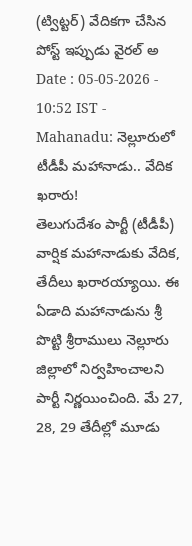(ట్విట్టర్) వేదికగా చేసిన పోస్ట్ ఇప్పుడు వైరల్ అ
Date : 05-05-2026 - 10:52 IST -
Mahanadu: నెల్లూరులో టీడీపీ మహానాడు.. వేదిక ఖరారు!
తెలుగుదేశం పార్టీ (టీడీపీ) వార్షిక మహానాడుకు వేదిక, తేదీలు ఖరారయ్యాయి. ఈ ఏడాది మహానాడును శ్రీ పొట్టి శ్రీరాములు నెల్లూరు జిల్లాలో నిర్వహించాలని పార్టీ నిర్ణయించింది. మే 27, 28, 29 తేదీల్లో మూడు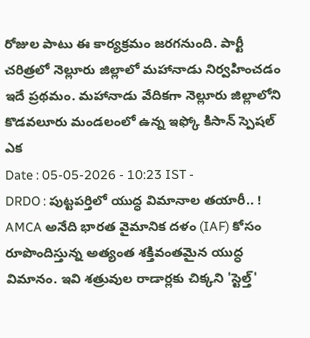రోజుల పాటు ఈ కార్యక్రమం జరగనుంది. పార్టీ చరిత్రలో నెల్లూరు జిల్లాలో మహానాడు నిర్వహించడం ఇదే ప్రథమం. మహానాడు వేదికగా నెల్లూరు జిల్లాలోని కొడవలూరు మండలంలో ఉన్న ఇఫ్కో కిసాన్ స్పెషల్ ఎక
Date : 05-05-2026 - 10:23 IST -
DRDO : పుట్టపర్తిలో యుద్ధ విమానాల తయారీ.. !
AMCA అనేది భారత వైమానిక దళం (IAF) కోసం రూపొందిస్తున్న అత్యంత శక్తివంతమైన యుద్ధ విమానం. ఇవి శత్రువుల రాడార్లకు చిక్కని 'స్టెల్త్'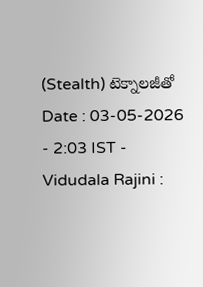(Stealth) టెక్నాలజీతో
Date : 03-05-2026 - 2:03 IST -
Vidudala Rajini :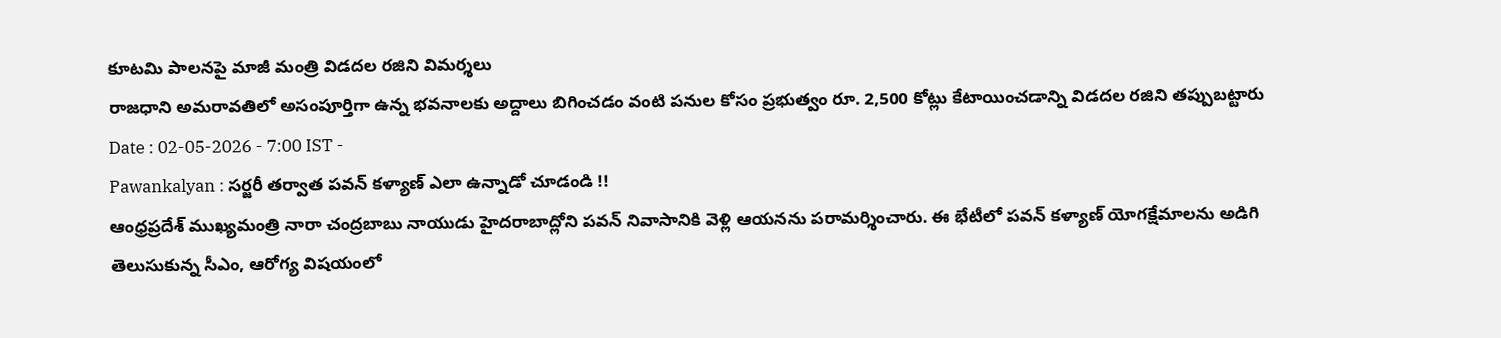కూటమి పాలనపై మాజీ మంత్రి విడదల రజిని విమర్శలు
రాజధాని అమరావతిలో అసంపూర్తిగా ఉన్న భవనాలకు అద్దాలు బిగించడం వంటి పనుల కోసం ప్రభుత్వం రూ. 2,500 కోట్లు కేటాయించడాన్ని విడదల రజిని తప్పుబట్టారు
Date : 02-05-2026 - 7:00 IST -
Pawankalyan : సర్జరీ తర్వాత పవన్ కళ్యాణ్ ఎలా ఉన్నాడో చూడండి !!
ఆంధ్రప్రదేశ్ ముఖ్యమంత్రి నారా చంద్రబాబు నాయుడు హైదరాబాద్లోని పవన్ నివాసానికి వెళ్లి ఆయనను పరామర్శించారు. ఈ భేటీలో పవన్ కళ్యాణ్ యోగక్షేమాలను అడిగి తెలుసుకున్న సీఎం, ఆరోగ్య విషయంలో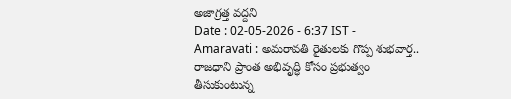అజాగ్రత్త వద్దని
Date : 02-05-2026 - 6:37 IST -
Amaravati : అమరావతి రైతులకు గొప్ప శుభవార్త..
రాజధాని ప్రాంత అభివృద్ధి కోసం ప్రభుత్వం తీసుకుంటున్న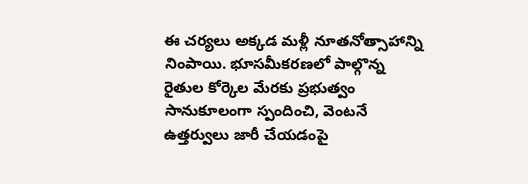ఈ చర్యలు అక్కడ మళ్లీ నూతనోత్సాహాన్ని నింపాయి. భూసమీకరణలో పాల్గొన్న రైతుల కోర్కెల మేరకు ప్రభుత్వం సానుకూలంగా స్పందించి, వెంటనే ఉత్తర్వులు జారీ చేయడంపై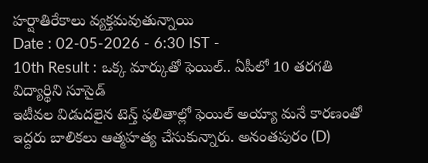హర్షాతిరేకాలు వ్యక్తమవుతున్నాయి
Date : 02-05-2026 - 6:30 IST -
10th Result : ఒక్క మార్కుతో ఫెయిల్.. ఏపీలో 10 తరగతి విద్యార్థిని సూసైడ్
ఇటీవల విడుదలైన టెన్త్ ఫలితాల్లో ఫెయిల్ అయ్యా మనే కారణంతో ఇద్దరు బాలికలు ఆత్మహత్య చేసుకున్నారు. అనంతపురం (D)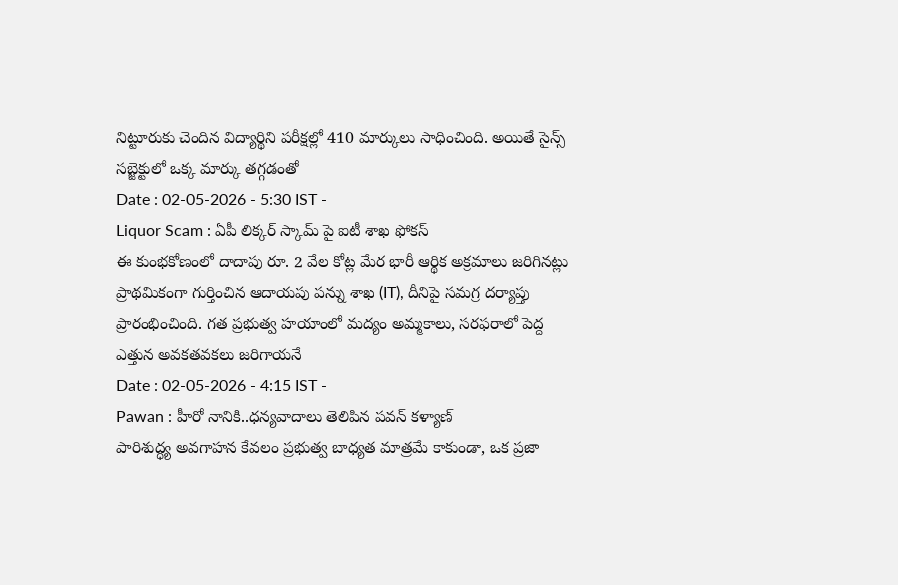నిట్టూరుకు చెందిన విద్యార్థిని పరీక్షల్లో 410 మార్కులు సాధించింది. అయితే సైన్స్ సబ్జెక్టులో ఒక్క మార్కు తగ్గడంతో
Date : 02-05-2026 - 5:30 IST -
Liquor Scam : ఏపీ లిక్కర్ స్కామ్ పై ఐటీ శాఖ ఫోకస్
ఈ కుంభకోణంలో దాదాపు రూ. 2 వేల కోట్ల మేర భారీ ఆర్థిక అక్రమాలు జరిగినట్లు ప్రాథమికంగా గుర్తించిన ఆదాయపు పన్ను శాఖ (IT), దీనిపై సమగ్ర దర్యాప్తు ప్రారంభించింది. గత ప్రభుత్వ హయాంలో మద్యం అమ్మకాలు, సరఫరాలో పెద్ద ఎత్తున అవకతవకలు జరిగాయనే
Date : 02-05-2026 - 4:15 IST -
Pawan : హీరో నానికి..ధన్యవాదాలు తెలిపిన పవన్ కళ్యాణ్
పారిశుద్ధ్య అవగాహన కేవలం ప్రభుత్వ బాధ్యత మాత్రమే కాకుండా, ఒక ప్రజా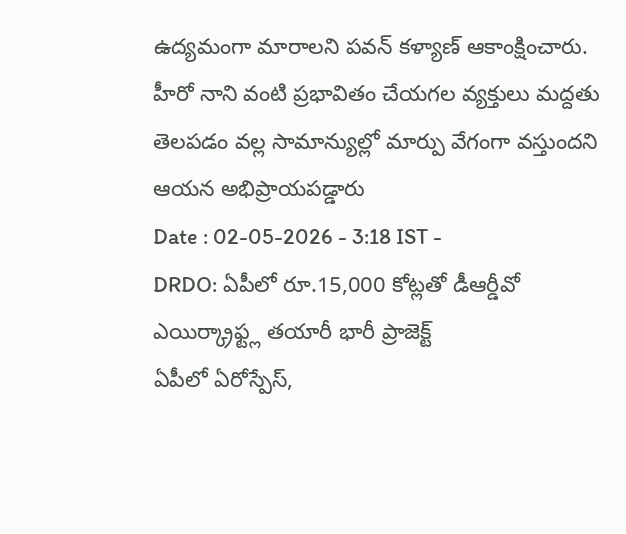ఉద్యమంగా మారాలని పవన్ కళ్యాణ్ ఆకాంక్షించారు. హీరో నాని వంటి ప్రభావితం చేయగల వ్యక్తులు మద్దతు తెలపడం వల్ల సామాన్యుల్లో మార్పు వేగంగా వస్తుందని ఆయన అభిప్రాయపడ్డారు
Date : 02-05-2026 - 3:18 IST -
DRDO: ఏపీలో రూ.15,000 కోట్లతో డీఆర్డీవో ఎయిర్క్రాఫ్ట్ల తయారీ భారీ ప్రాజెక్ట్
ఏపీలో ఏరోస్పేస్,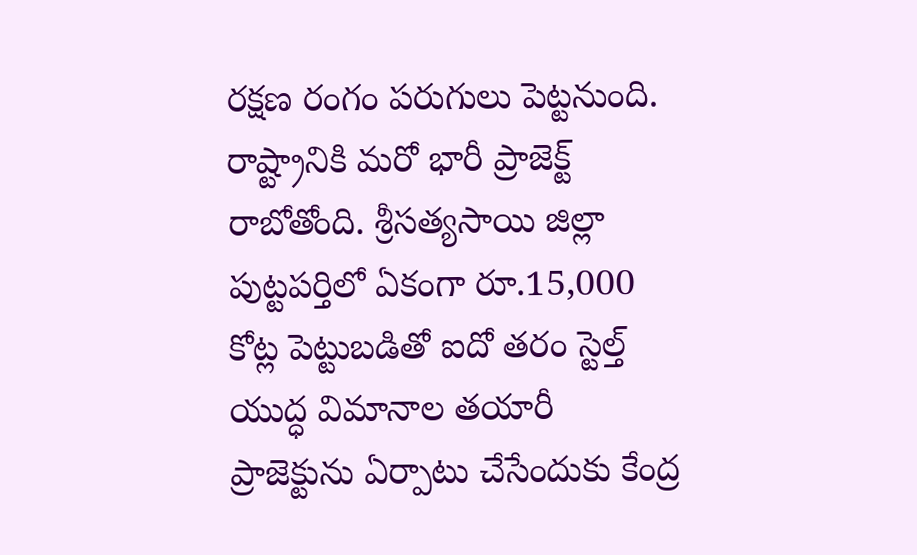రక్షణ రంగం పరుగులు పెట్టనుంది. రాష్ట్రానికి మరో భారీ ప్రాజెక్ట్ రాబోతోంది. శ్రీసత్యసాయి జిల్లా పుట్టపర్తిలో ఏకంగా రూ.15,000 కోట్ల పెట్టుబడితో ఐదో తరం స్టెల్త్ యుద్ధ విమానాల తయారీ ప్రాజెక్టును ఏర్పాటు చేసేందుకు కేంద్ర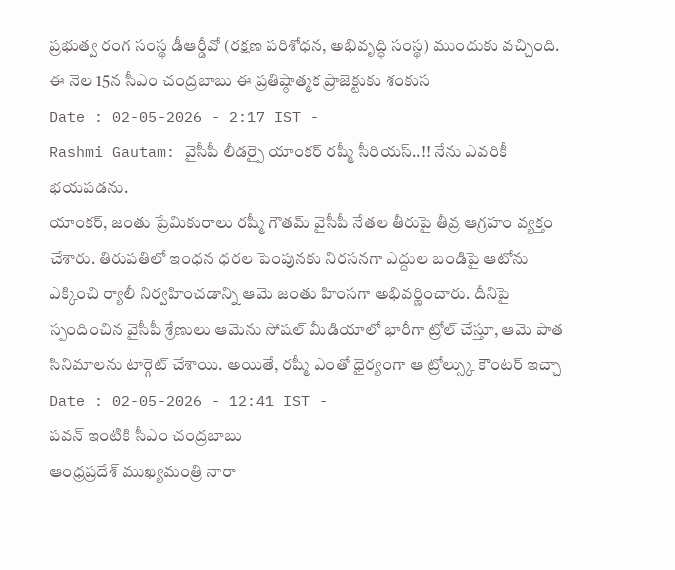ప్రభుత్వ రంగ సంస్థ డీఆర్డీవో (రక్షణ పరిశోధన, అభివృద్ధి సంస్థ) ముందుకు వచ్చింది. ఈ నెల 15న సీఎం చంద్రబాబు ఈ ప్రతిష్ఠాత్మక ప్రాజెక్టుకు శంకుస
Date : 02-05-2026 - 2:17 IST -
Rashmi Gautam: వైసీపీ లీడర్పై యాంకర్ రష్మీ సీరియస్..!! నేను ఎవరికీ భయపడను.
యాంకర్, జంతు ప్రేమికురాలు రష్మీ గౌతమ్ వైసీపీ నేతల తీరుపై తీవ్ర ఆగ్రహం వ్యక్తం చేశారు. తిరుపతిలో ఇంధన ధరల పెంపునకు నిరసనగా ఎద్దుల బండిపై ఆటోను ఎక్కించి ర్యాలీ నిర్వహించడాన్ని ఆమె జంతు హింసగా అభివర్ణించారు. దీనిపై స్పందించిన వైసీపీ శ్రేణులు ఆమెను సోషల్ మీడియాలో భారీగా ట్రోల్ చేస్తూ, ఆమె పాత సినిమాలను టార్గెట్ చేశాయి. అయితే, రష్మీ ఎంతో ధైర్యంగా ఆ ట్రోల్స్కు కౌంటర్ ఇచ్చా
Date : 02-05-2026 - 12:41 IST -
పవన్ ఇంటికి సీఎం చంద్రబాబు
ఆంధ్రప్రదేశ్ ముఖ్యమంత్రి నారా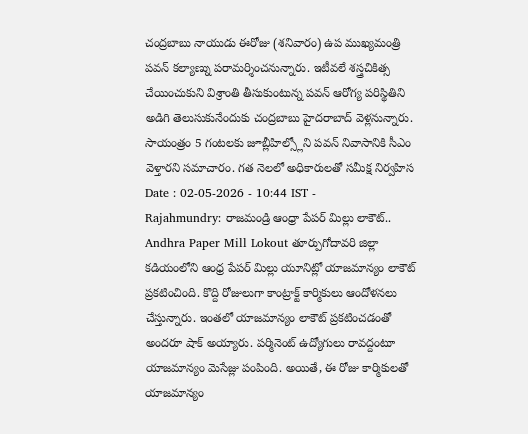చంద్రబాబు నాయుడు ఈరోజు (శనివారం) ఉప ముఖ్యమంత్రి పవన్ కల్యాణ్ను పరామర్శించనున్నారు. ఇటీవలే శస్త్రచికిత్స చేయించుకుని విశ్రాంతి తీసుకుంటున్న పవన్ ఆరోగ్య పరిస్థితిని అడిగి తెలుసుకునేందుకు చంద్రబాబు హైదరాబాద్ వెళ్లనున్నారు. సాయంత్రం 5 గంటలకు జూబ్లీహిల్స్లోని పవన్ నివాసానికి సీఎం వెళ్తారని సమాచారం. గత నెలలో అధికారులతో సమీక్ష నిర్వహిస
Date : 02-05-2026 - 10:44 IST -
Rajahmundry: రాజమండ్రి ఆంధ్రా పేపర్ మిల్లు లాకౌట్..
Andhra Paper Mill Lokout తూర్పుగోదావరి జిల్లా కడియంలోని ఆంధ్ర పేపర్ మిల్లు యూనిట్లో యాజమాన్యం లాకౌట్ ప్రకటించింది. కొద్ది రోజులుగా కాంట్రాక్ట్ కార్మికులు ఆందోళనలు చేస్తున్నారు. ఇంతలో యాజమాన్యం లాకౌట్ ప్రకటించడంతో అందరూ షాక్ అయ్యారు. పర్మినెంట్ ఉద్యోగులు రావద్దంటూ యాజమాన్యం మెసేజ్లు పంపింది. అయితే, ఈ రోజు కార్మికులతో యాజమాన్యం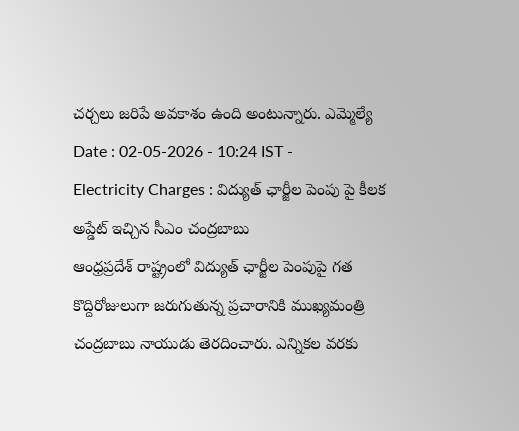చర్చలు జరిపే అవకాశం ఉంది అంటున్నారు. ఎమ్మెల్యే
Date : 02-05-2026 - 10:24 IST -
Electricity Charges : విద్యుత్ ఛార్జీల పెంపు పై కీలక అప్డేట్ ఇచ్చిన సీఎం చంద్రబాబు
ఆంధ్రప్రదేశ్ రాష్ట్రంలో విద్యుత్ ఛార్జీల పెంపుపై గత కొద్దిరోజులుగా జరుగుతున్న ప్రచారానికి ముఖ్యమంత్రి చంద్రబాబు నాయుడు తెరదించారు. ఎన్నికల వరకు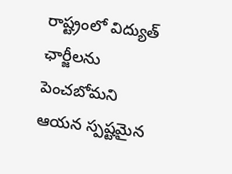రాష్ట్రంలో విద్యుత్ ఛార్జీలను పెంచబోమని ఆయన స్పష్టమైన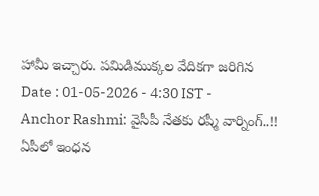హామీ ఇచ్చారు. పమిడిముక్కల వేదికగా జరిగిన
Date : 01-05-2026 - 4:30 IST -
Anchor Rashmi: వైసీపీ నేతకు రష్మీ వార్నింగ్..!!
ఏపీలో ఇంధన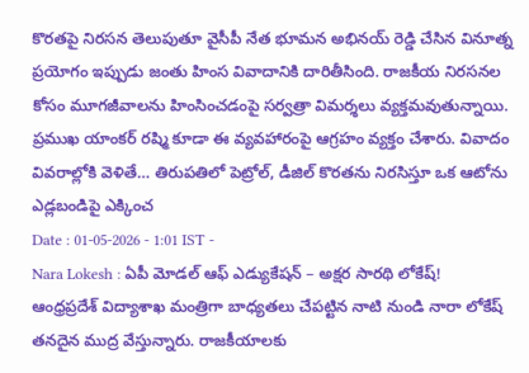కొరతపై నిరసన తెలుపుతూ వైసీపీ నేత భూమన అభినయ్ రెడ్డి చేసిన వినూత్న ప్రయోగం ఇప్పుడు జంతు హింస వివాదానికి దారితీసింది. రాజకీయ నిరసనల కోసం మూగజీవాలను హింసించడంపై సర్వత్రా విమర్శలు వ్యక్తమవుతున్నాయి. ప్రముఖ యాంకర్ రష్మి కూడా ఈ వ్యవహారంపై ఆగ్రహం వ్యక్తం చేశారు. వివాదం వివరాల్లోకి వెళితే… తిరుపతిలో పెట్రోల్, డీజిల్ కొరతను నిరసిస్తూ ఒక ఆటోను ఎడ్లబండిపై ఎక్కించ
Date : 01-05-2026 - 1:01 IST -
Nara Lokesh : ఏపీ మోడల్ ఆఫ్ ఎడ్యుకేషన్ – అక్షర సారథి లోకేష్!
ఆంధ్రప్రదేశ్ విద్యాశాఖ మంత్రిగా బాధ్యతలు చేపట్టిన నాటి నుండి నారా లోకేష్ తనదైన ముద్ర వేస్తున్నారు. రాజకీయాలకు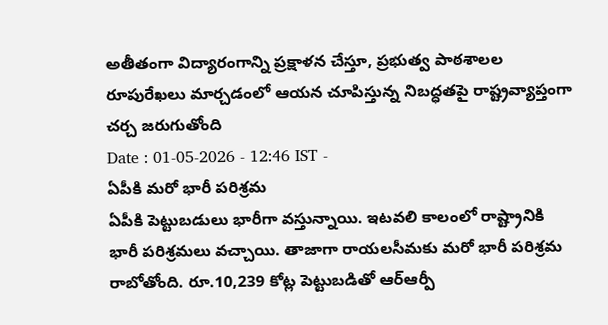అతీతంగా విద్యారంగాన్ని ప్రక్షాళన చేస్తూ, ప్రభుత్వ పాఠశాలల రూపురేఖలు మార్చడంలో ఆయన చూపిస్తున్న నిబద్ధతపై రాష్ట్రవ్యాప్తంగా చర్చ జరుగుతోంది
Date : 01-05-2026 - 12:46 IST -
ఏపీకి మరో భారీ పరిశ్రమ
ఏపీకి పెట్టుబడులు భారీగా వస్తున్నాయి. ఇటవలి కాలంలో రాష్ట్రానికి భారీ పరిశ్రమలు వచ్చాయి. తాజాగా రాయలసీమకు మరో భారీ పరిశ్రమ రాబోతోంది. రూ.10,239 కోట్ల పెట్టుబడితో ఆర్ఆర్పీ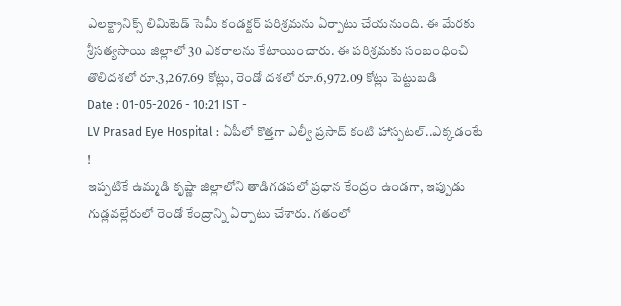ఎలక్ట్రానిక్స్ లిమిటెడ్ సెమీ కండక్టర్ పరిశ్రమను ఏర్పాటు చేయనుంది. ఈ మేరకు శ్రీసత్యసాయి జిల్లాలో 30 ఎకరాలను కేటాయించారు. ఈ పరిశ్రమకు సంబంధించి తొలిదశలో రూ.3,267.69 కోట్లు, రెండో దశలో రూ.6,972.09 కోట్లు పెట్టుబడి
Date : 01-05-2026 - 10:21 IST -
LV Prasad Eye Hospital : ఏపీలో కొత్తగా ఎల్వీ ప్రసాద్ కంటి హాస్పటల్..ఎక్కడంటే !
ఇప్పటికే ఉమ్మడి కృష్ణా జిల్లాలోని తాడిగడపలో ప్రధాన కేంద్రం ఉండగా, ఇప్పుడు గుడ్లవల్లేరులో రెండో కేంద్రాన్ని ఏర్పాటు చేశారు. గతంలో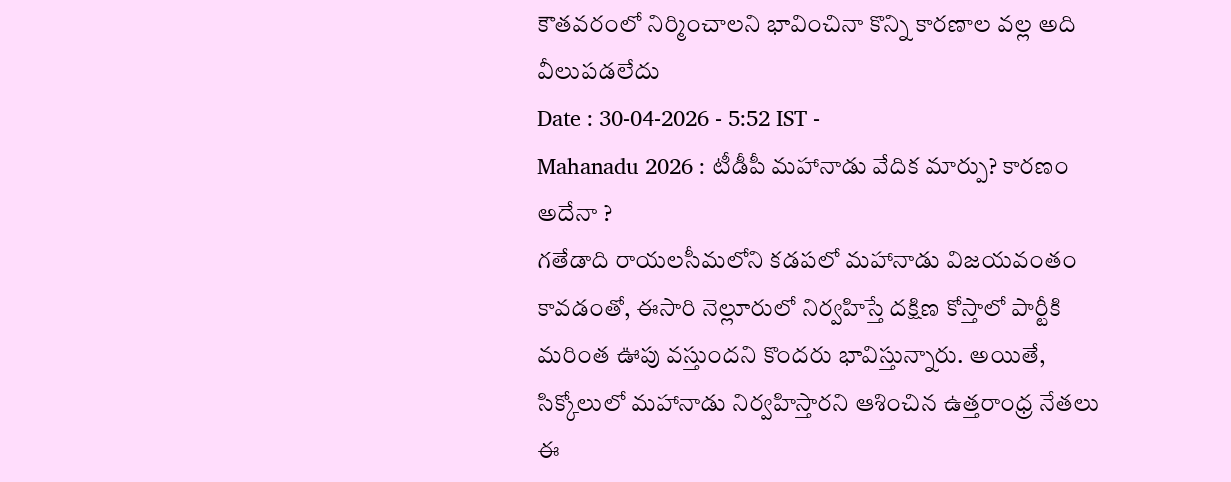కౌతవరంలో నిర్మించాలని భావించినా కొన్ని కారణాల వల్ల అది వీలుపడలేదు
Date : 30-04-2026 - 5:52 IST -
Mahanadu 2026 : టీడీపీ మహానాడు వేదిక మార్పు? కారణం అదేనా ?
గతేడాది రాయలసీమలోని కడపలో మహానాడు విజయవంతం కావడంతో, ఈసారి నెల్లూరులో నిర్వహిస్తే దక్షిణ కోస్తాలో పార్టీకి మరింత ఊపు వస్తుందని కొందరు భావిస్తున్నారు. అయితే, సిక్కోలులో మహానాడు నిర్వహిస్తారని ఆశించిన ఉత్తరాంధ్ర నేతలు ఈ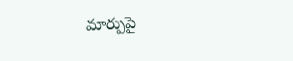మార్పుపై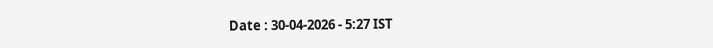Date : 30-04-2026 - 5:27 IST